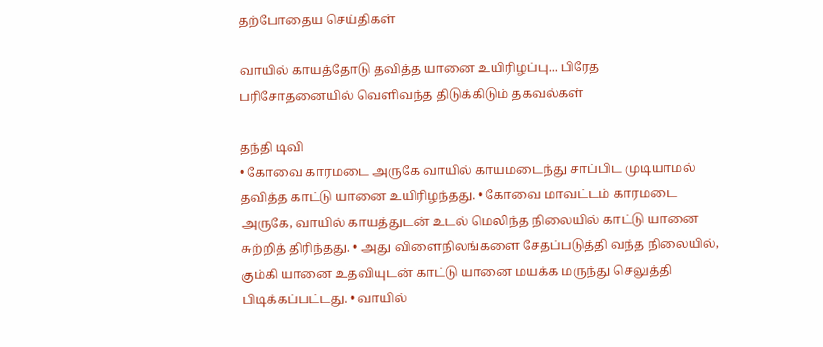தற்போதைய செய்திகள்

வாயில் காயத்தோடு தவித்த யானை உயிரிழப்பு... பிரேத பரிசோதனையில் வெளிவந்த திடுக்கிடும் தகவல்கள்

தந்தி டிவி
• கோவை காரமடை அருகே வாயில் காயமடைந்து சாப்பிட முடியாமல் தவித்த காட்டு யானை உயிரிழந்தது. • கோவை மாவட்டம் காரமடை அருகே, வாயில் காயத்துடன் உடல் மெலிந்த நிலையில் காட்டு யானை சுற்றித் திரிந்தது. • அது விளைநிலங்களை சேதப்படுத்தி வந்த நிலையில், கும்கி யானை உதவியுடன் காட்டு யானை மயக்க மருந்து செலுத்தி பிடிக்கப்பட்டது. • வாயில்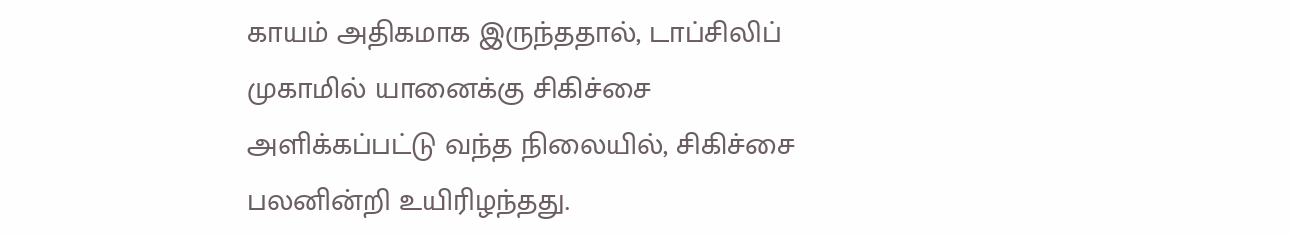காயம் அதிகமாக இருந்ததால், டாப்சிலிப் முகாமில் யானைக்கு சிகிச்சை அளிக்கப்பட்டு வந்த நிலையில், சிகிச்சை பலனின்றி உயிரிழந்தது.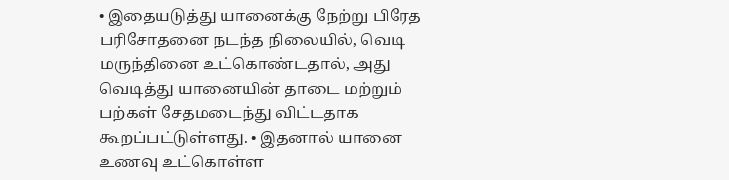• இதையடுத்து யானைக்கு நேற்று பிரேத பரிசோதனை நடந்த நிலையில், வெடி மருந்தினை உட்கொண்டதால், அது வெடித்து யானையின் தாடை மற்றும் பற்கள் சேதமடைந்து விட்டதாக கூறப்பட்டுள்ளது. • இதனால் யானை உணவு உட்கொள்ள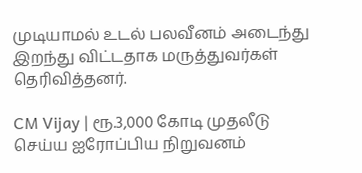முடியாமல் உடல் பலவீனம் அடைந்து இறந்து விட்டதாக மருத்துவர்கள் தெரிவித்தனர்.

CM Vijay | ரூ.3,000 கோடி முதலீடு செய்ய ஐரோப்பிய நிறுவனம்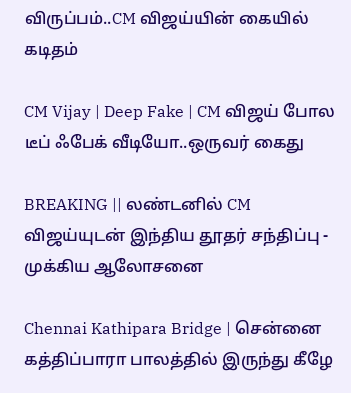விருப்பம்..CM விஜய்யின் கையில் கடிதம்

CM Vijay | Deep Fake | CM விஜய் போல டீப் ஃபேக் வீடியோ..ஒருவர் கைது

BREAKING || லண்டனில் CM விஜய்யுடன் இந்திய தூதர் சந்திப்பு - முக்கிய ஆலோசனை

Chennai Kathipara Bridge | சென்னை கத்திப்பாரா பாலத்தில் இருந்து கீழே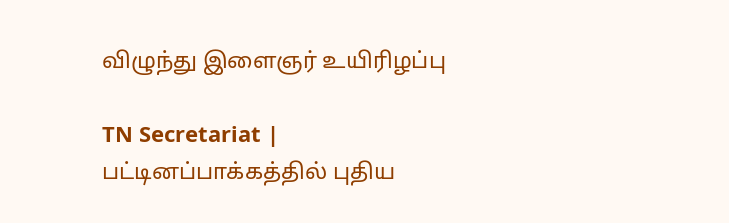விழுந்து இளைஞர் உயிரிழப்பு

TN Secretariat | பட்டினப்பாக்கத்தில் புதிய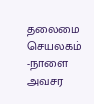தலைமை செயலகம் -நாளை அவசர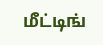மீட்டிங்